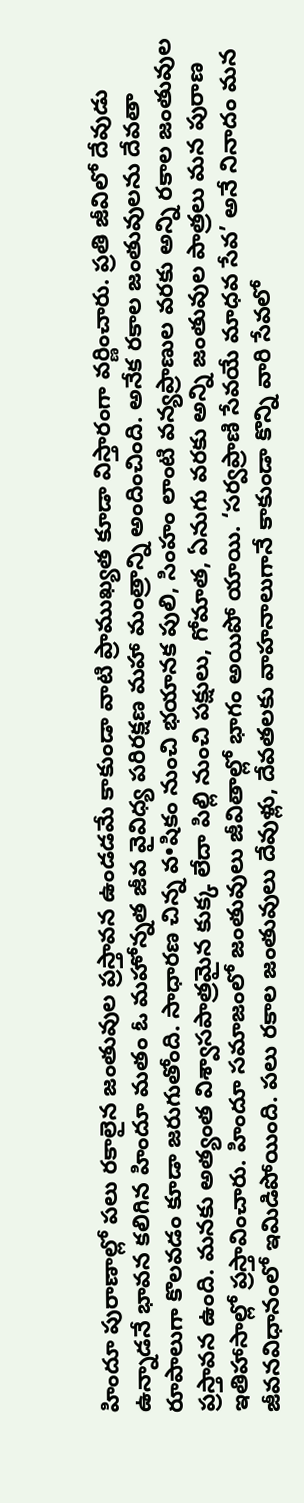హిందూ పురాణాల్లో పలు రకాలైన జంతువుల ప్రస్తావన ఉండడమే కాకుండా వాటి ప్రాముఖ్యత కూడా విస్తారంగా వర్ణించారు. ప్రతి జీవిలో దేవుడు ఉన్నాడనే భావన కలిగిన హిందూ మతం ఓ మహోన్నత జీవ వైవిధ్య పరిరక్షణ మహా మంత్రాన్ని అందించింది. అనేక రకాల జంతువులను దేవతా రూపాలుగా కొలవడం కూడా జరుగుతోంది. సాధారణ చిన్న వ•షికం నుంచి భయానక పులి, సింహం లాంటి వన్యప్రాణుల వరకు అన్ని రకాల జంతువుల ప్రస్తావన ఉంది. మనకు అత్యంత విశ్వాసపాత్రమైన కుక్క లేదా పిల్లి నుంచి పక్షులు, గోమాత, ఏనుగు వరకు అన్ని జంతువుల పాత్రలు మన పురాణ ఇతిహాసాల్లో ప్రస్తావించారు. హిందూ సమాజంలో జంతువులు జీవితాల్లో భాగం అయిపో యాయి. ‘సర్వప్రాణి సేవయే మాధవ సేవ’ అనే నినాదం మన జీవనవిధానంలో ఇమిడిపోయింది. పలు రకాల జంతువులు దేవుళ్లు, దేవతలకు వాహనాలుగానే కాకుండా కొన్ని వారి సేవలో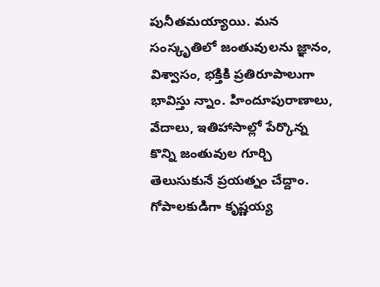పునీతమయ్యాయి. మన సంస్కృతిలో జంతువులను జ్ఞానం, విశ్వాసం, భక్తికి ప్రతిరూపాలుగా భావిస్తు న్నాం. హిందూపురాణాలు, వేదాలు, ఇతిహాసాల్లో పేర్కొన్న కొన్ని జంతువుల గూర్చి తెలుసుకునే ప్రయత్నం చేద్దాం. గోపాలకుడిగా కృష్ణయ్య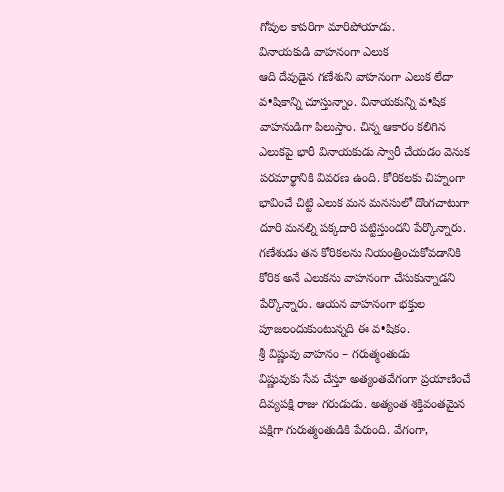గోవుల కాపరిగా మారిపోయాడు.
వినాయకుడి వాహనంగా ఎలుక
ఆది దేవుడైన గణేశుని వాహనంగా ఎలుక లేదా వ•షికాన్ని చూస్తున్నాం. వినాయకున్ని వ•షిక వాహనుడిగా పిలుస్తాం. చిన్న ఆకారం కలిగిన ఎలుకపై భారీ వినాయకుడు స్వారీ చేయడం వెనుక పరమార్థానికి వివరణ ఉంది. కోరికలకు చిహ్నంగా భావించే చిట్టి ఎలుక మన మనసులో దొంగచాటుగా దూరి మనల్ని పక్కదారి పట్టిస్తుందని పేర్కొన్నారు. గణేశుడు తన కోరికలను నియంత్రించుకోవడానికి కోరిక అనే ఎలుకను వాహనంగా చేసుకున్నాడని పేర్కొన్నారు. ఆయన వాహనంగా భక్తుల పూజలందుకుంటున్నది ఈ వ•షికం.
శ్రీ విష్ణువు వాహనం – గరుత్మంతుడు
విష్ణువుకు సేవ చేస్తూ అత్యంతవేగంగా ప్రయాణించే దివ్యపక్షి రాజు గరుడుడు. అత్యంత శక్తివంతమైన పక్షిగా గురుత్మంతుడికి పేరుంది. వేగంగా,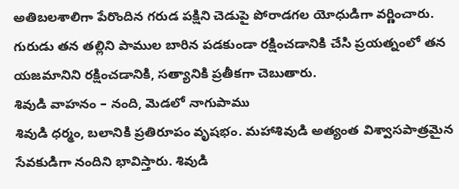అతిబలశాలిగా పేరొందిన గరుడ పక్షిని చెడుపై పోరాడగల యోధుడిగా వర్ణించారు. గురుడు తన తల్లిని పాముల బారిన పడకుండా రక్షించడానికి చేసి ప్రయత్నంలో తన యజమానిని రక్షించడానికి, సత్యానికి ప్రతీకగా చెబుతారు.
శివుడి వాహనం – నంది, మెడలో నాగుపాము
శివుడి ధర్మం, బలానికి ప్రతిరూపం వృషభం. మహాశివుడి అత్యంత విశ్వాసపాత్రమైన సేవకుడిగా నందిని భావిస్తారు. శివుడి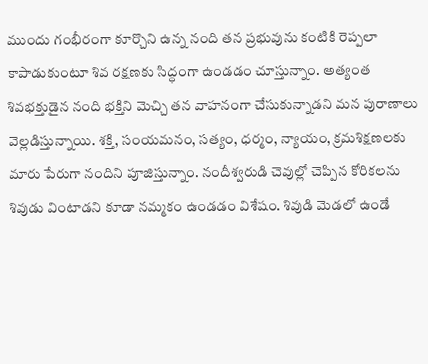ముందు గంభీరంగా కూర్చొని ఉన్న నంది తన ప్రభువును కంటికి రెప్పలా కాపాడుకుంటూ శివ రక్షణకు సిద్ధంగా ఉండడం చూస్తున్నాం. అత్యంత శివభక్తుడైన నంది భక్తిని మెచ్చి తన వాహనంగా చేసుకున్నాడని మన పురాణాలు వెల్లడిస్తున్నాయి. శక్తి, సంయమనం, సత్యం, ధర్మం, న్యాయం, క్రమశిక్షణలకు మారు పేరుగా నందిని పూజిస్తున్నాం. నందీశ్వరుడి చెవుల్లో చెప్పిన కోరికలను శివుడు వింటాడని కూడా నమ్మకం ఉండడం విశేషం. శివుడి మెడలో ఉండే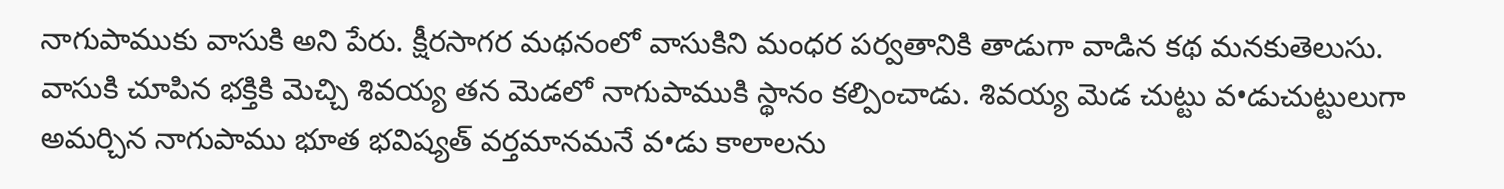నాగుపాముకు వాసుకి అని పేరు. క్షీరసాగర మథనంలో వాసుకిని మంధర పర్వతానికి తాడుగా వాడిన కథ మనకుతెలుసు. వాసుకి చూపిన భక్తికి మెచ్చి శివయ్య తన మెడలో నాగుపాముకి స్థానం కల్పించాడు. శివయ్య మెడ చుట్టు వ•డుచుట్టులుగా అమర్చిన నాగుపాము భూత భవిష్యత్ వర్తమానమనే వ•డు కాలాలను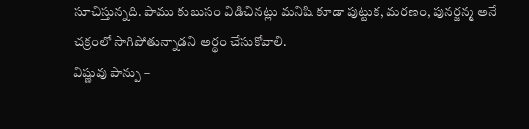సూచిస్తున్నది. పాము కుబుసం విడిచినట్లు మనిషి కూడా పుట్టుక, మరణం, పునర్జన్మ అనే చక్రంలో సాగిపోతున్నాడని అర్థం చేసుకోవాలి.
విష్ణువు పాన్పు –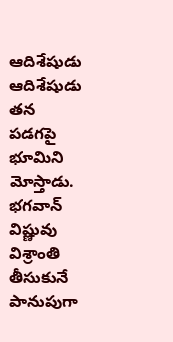ఆదిశేషుడు
ఆదిశేషుడు తన పడగపై భూమిని మోస్తాడు. భగవాన్ విష్ణువు విశ్రాంతి తీసుకునే పానుపుగా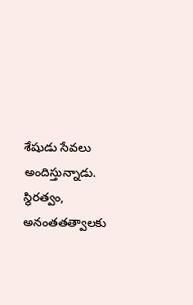శేషుడు సేవలు అందిస్తున్నాడు. స్థిరత్వం, అనంతతత్వాలకు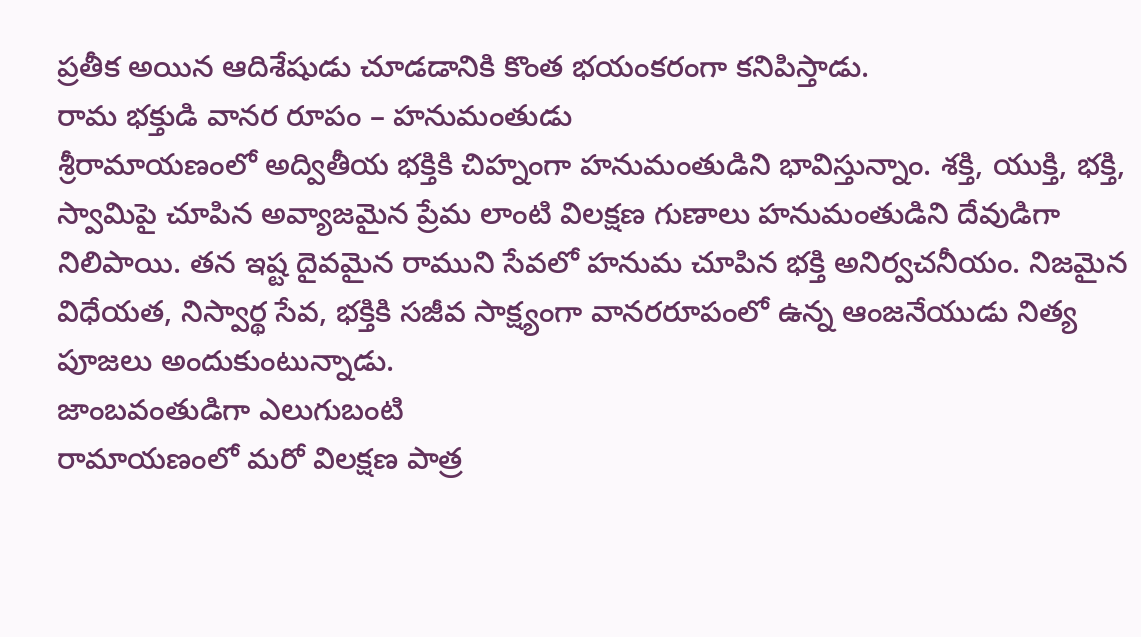ప్రతీక అయిన ఆదిశేషుడు చూడడానికి కొంత భయంకరంగా కనిపిస్తాడు.
రామ భక్తుడి వానర రూపం – హనుమంతుడు
శ్రీరామాయణంలో అద్వితీయ భక్తికి చిహ్నంగా హనుమంతుడిని భావిస్తున్నాం. శక్తి, యుక్తి, భక్తి, స్వామిపై చూపిన అవ్యాజమైన ప్రేమ లాంటి విలక్షణ గుణాలు హనుమంతుడిని దేవుడిగా నిలిపాయి. తన ఇష్ట దైవమైన రాముని సేవలో హనుమ చూపిన భక్తి అనిర్వచనీయం. నిజమైన విధేయత, నిస్వార్థ సేవ, భక్తికి సజీవ సాక్ష్యంగా వానరరూపంలో ఉన్న ఆంజనేయుడు నిత్య పూజలు అందుకుంటున్నాడు.
జాంబవంతుడిగా ఎలుగుబంటి
రామాయణంలో మరో విలక్షణ పాత్ర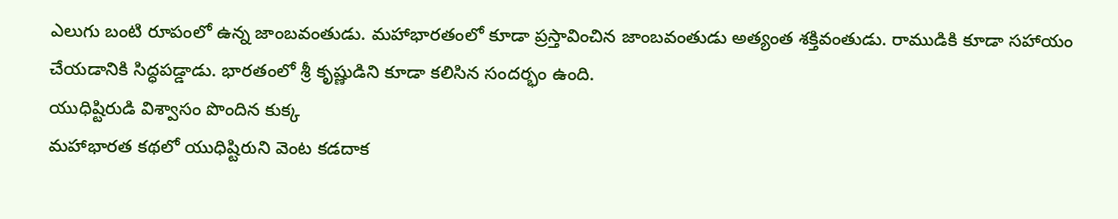ఎలుగు బంటి రూపంలో ఉన్న జాంబవంతుడు. మహాభారతంలో కూడా ప్రస్తావించిన జాంబవంతుడు అత్యంత శక్తివంతుడు. రాముడికి కూడా సహాయం చేయడానికి సిద్ధపడ్డాడు. భారతంలో శ్రీ కృష్ణుడిని కూడా కలిసిన సందర్భం ఉంది.
యుధిష్టిరుడి విశ్వాసం పొందిన కుక్క
మహాభారత కథలో యుధిష్టిరుని వెంట కడదాక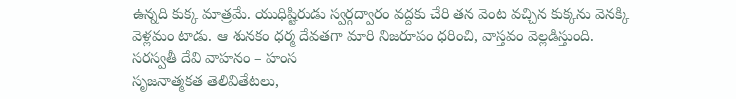ఉన్నది కుక్క మాత్రమే. యుధిష్టిరుడు స్వర్గద్వారం వద్దకు చేరి తన వెంట వచ్చిన కుక్కను వెనక్కి వెళ్లమం టాడు. ఆ శునకం ధర్మ దేవతగా మారి నిజరూపం ధరించి, వాస్తవం వెల్లడిస్తుంది.
సరస్వతీ దేవి వాహనం – హంస
సృజనాత్మకత తెలివితేటలు,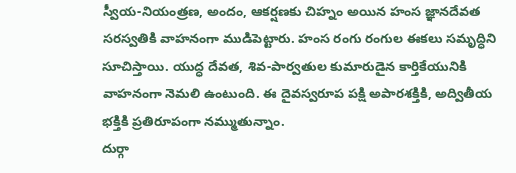స్వీయ-నియంత్రణ, అందం, ఆకర్షణకు చిహ్నం అయిన హంస జ్ఞానదేవత సరస్వతికి వాహనంగా ముడిపెట్టారు. హంస రంగు రంగుల ఈకలు సమృద్ధిని సూచిస్తాయి. యుద్ధ దేవత, శివ-పార్వతుల కుమారుడైన కార్తికేయునికి వాహనంగా నెమలి ఉంటుంది. ఈ దైవస్వరూప పక్షి అపారశక్తికి, అద్వితీయ భక్తికి ప్రతిరూపంగా నమ్ముతున్నాం.
దుర్గా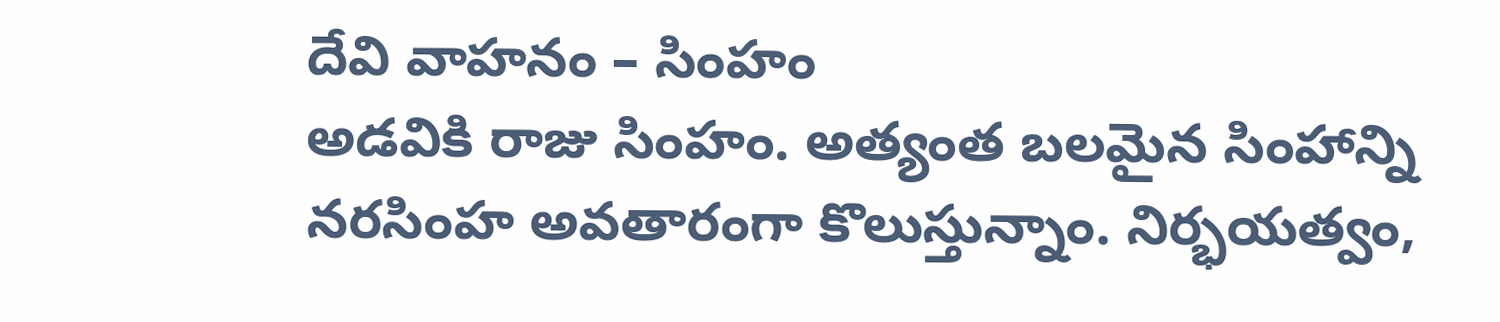దేవి వాహనం – సింహం
అడవికి రాజు సింహం. అత్యంత బలమైన సింహాన్ని నరసింహ అవతారంగా కొలుస్తున్నాం. నిర్భయత్వం,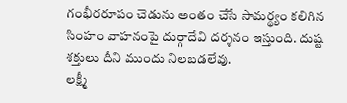గంభీరరూపం చెడును అంతం చేసే సామర్థ్యం కలిగిన సింహం వాహనంపై దుర్గాదేవి దర్శనం ఇస్తుంది. దుష్ట శక్తులు దీని ముందు నిలబడలేవు.
లక్ష్మీ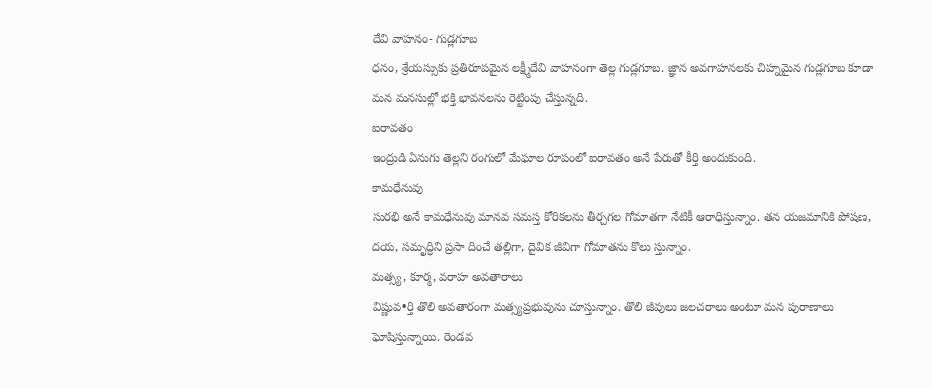దేవి వాహనం- గుడ్లగూబ
ధనం, శ్రేయస్సుకు ప్రతిరూపమైన లక్ష్మీదేవి వాహనంగా తెల్ల గుడ్లగూబ. జ్ఞాన అవగాహనలకు చిహ్నమైన గుడ్లగూబ కూడా మన మనసుల్లో భక్తి భావనలను రెట్టింపు చేస్తున్నది.
ఐరావతం
ఇంద్రుడి ఏనుగు తెల్లని రంగులో మేఘాల రూపంలో ఐరావతం అనే పేరుతో కీర్తి అందుకుంది.
కామధేనువు
సురభి అనే కామధేనువు మానవ సమస్త కోరికలను తీర్చగల గోమాతగా నేటికీ ఆరాధిస్తున్నాం. తన యజమానికి పోషణ, దయ, సమృద్ధిని ప్రసా దించే తల్లిగా, దైవిక జీవిగా గోమాతను కొలు స్తున్నాం.
మత్స్య, కూర్మ, వరాహ అవతారాలు
విష్ణువ•ర్తి తొలి అవతారంగా మత్స్యప్రభువును చూస్తున్నాం. తొలి జీవులు జలచరాలు అంటూ మన పురాణాలు ఘోషిస్తున్నాయి. రెండవ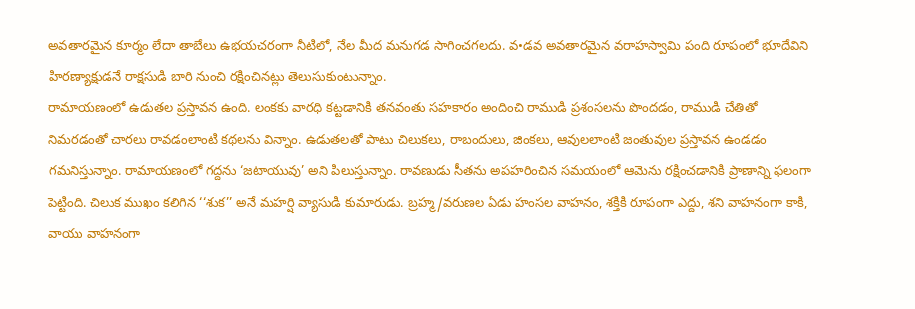అవతారమైన కూర్మం లేదా తాబేలు ఉభయచరంగా నీటిలో, నేల మీద మనుగడ సాగించగలదు. వ•డవ అవతారమైన వరాహస్వామి పంది రూపంలో భూదేవిని హిరణ్యాక్షుడనే రాక్షసుడి బారి నుంచి రక్షించినట్లు తెలుసుకుంటున్నాం.
రామాయణంలో ఉడుతల ప్రస్తావన ఉంది. లంకకు వారధి కట్టడానికి తనవంతు సహకారం అందించి రాముడి ప్రశంసలను పొందడం, రాముడి చేతితో నిమరడంతో చారలు రావడంలాంటి కథలను విన్నాం. ఉడుతలతో పాటు చిలుకలు, రాబందులు, జింకలు, ఆవులలాంటి జంతువుల ప్రస్తావన ఉండడం గమనిస్తున్నాం. రామాయణంలో గద్దను ‘జటాయువు’ అని పిలుస్తున్నాం. రావణుడు సీతను అపహరించిన సమయంలో ఆమెను రక్షించడానికి ప్రాణాన్ని ఫలంగా పెట్టింది. చిలుక ముఖం కలిగిన ‘‘శుక’’ అనే మహర్షి వ్యాసుడి కుమారుడు. బ్రహ్మ/వరుణల ఏడు హంసల వాహనం, శక్తికి రూపంగా ఎద్దు, శని వాహనంగా కాకి, వాయు వాహనంగా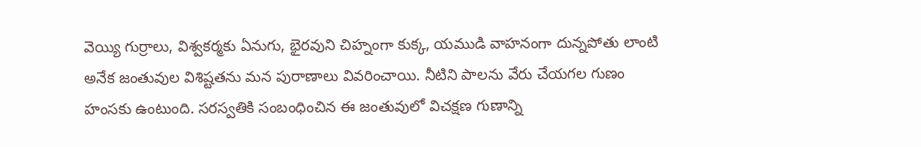వెయ్యి గుర్రాలు, విశ్వకర్మకు ఏనుగు, భైరవుని చిహ్నంగా కుక్క, యముడి వాహనంగా దున్నపోతు లాంటి అనేక జంతువుల విశిష్టతను మన పురాణాలు వివరించాయి. నీటిని పాలను వేరు చేయగల గుణం హంసకు ఉంటుంది. సరస్వతికి సంబంధించిన ఈ జంతువులో విచక్షణ గుణాన్ని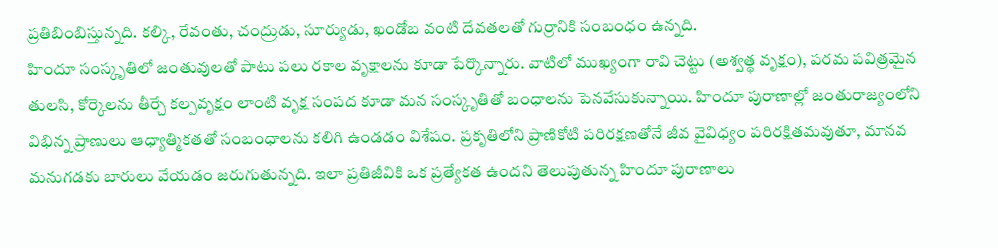ప్రతిబింబిస్తున్నది. కల్కి, రేవంతు, చంద్రుడు, సూర్యుడు, ఖండోబ వంటి దేవతలతో గుర్రానికి సంబంధం ఉన్నది.
హిందూ సంస్కృతిలో జంతువులతో పాటు పలు రకాల వృక్షాలను కూడా పేర్కొన్నారు. వాటిలో ముఖ్యంగా రావి చెట్టు (అశ్వత్థ వృక్షం), పరమ పవిత్రమైన తులసి, కోర్కెలను తీర్చే కల్పవృక్షం లాంటి వృక్ష సంపద కూడా మన సంస్కృతితో బంధాలను పెనవేసుకున్నాయి. హిందూ పురాణాల్లో జంతురాజ్యంలోని విభిన్న ప్రాణులు ఆధ్యాత్మికతతో సంబంధాలను కలిగి ఉండడం విశేషం. ప్రకృతిలోని ప్రాణికోటి పరిరక్షణతోనే జీవ వైవిధ్యం పరిరక్షితమవుతూ, మానవ మనుగడకు బారులు వేయడం జరుగుతున్నది. ఇలా ప్రతిజీవికి ఒక ప్రత్యేకత ఉందని తెలుపుతున్న హిందూ పురాణాలు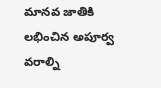మానవ జాతికి లభించిన అపూర్వ వరాల్ని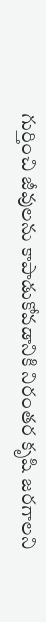గుర్తించి జీవులను కాపాడుకోవడానికి నిరంతర కృషి జరగాలని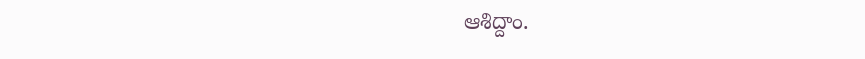ఆశిద్దాం.